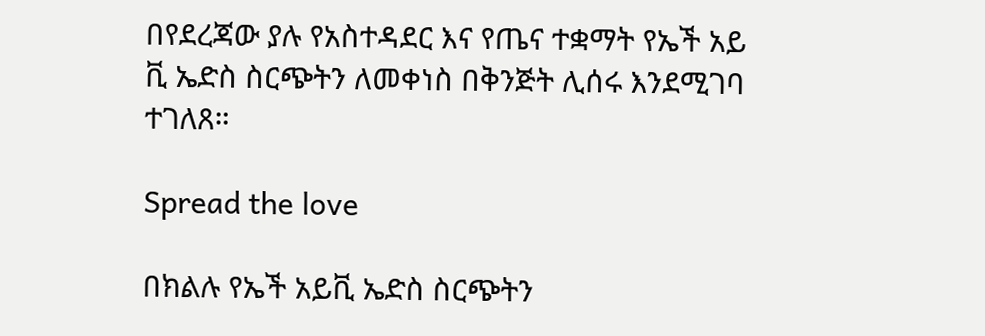በየደረጃው ያሉ የአስተዳደር እና የጤና ተቋማት የኤች አይ ቪ ኤድስ ስርጭትን ለመቀነስ በቅንጅት ሊሰሩ እንደሚገባ ተገለጸ።

Spread the love

በክልሉ የኤች አይቪ ኤድስ ስርጭትን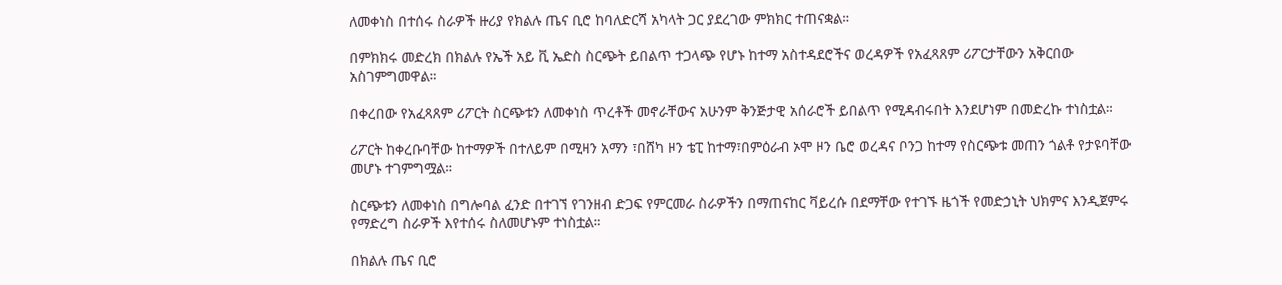ለመቀነስ በተሰሩ ስራዎች ዙሪያ የክልሉ ጤና ቢሮ ከባለድርሻ አካላት ጋር ያደረገው ምክክር ተጠናቋል።

በምክክሩ መድረክ በክልሉ የኤች አይ ቪ ኤድስ ስርጭት ይበልጥ ተጋላጭ የሆኑ ከተማ አስተዳደሮችና ወረዳዎች የአፈጻጸም ሪፖርታቸውን አቅርበው አስገምግመዋል።

በቀረበው የአፈጻጸም ሪፖርት ስርጭቱን ለመቀነስ ጥረቶች መኖራቸውና አሁንም ቅንጅታዊ አሰራሮች ይበልጥ የሚዳብሩበት እንደሆነም በመድረኩ ተነስቷል።

ሪፖርት ከቀረቡባቸው ከተማዎች በተለይም በሚዛን አማን ፣በሸካ ዞን ቴፒ ከተማ፣በምዕራብ ኦሞ ዞን ቤሮ ወረዳና ቦንጋ ከተማ የስርጭቱ መጠን ጎልቶ የታዩባቸው መሆኑ ተገምግሟል።

ስርጭቱን ለመቀነስ በግሎባል ፈንድ በተገኘ የገንዘብ ድጋፍ የምርመራ ስራዎችን በማጠናከር ቫይረሱ በደማቸው የተገኙ ዜጎች የመድኃኒት ህክምና እንዲጀምሩ የማድረግ ስራዎች እየተሰሩ ስለመሆኑም ተነስቷል።

በክልሉ ጤና ቢሮ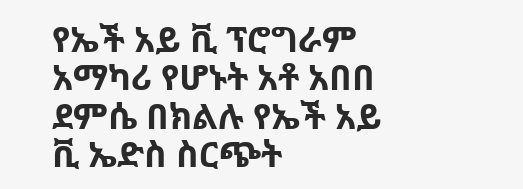የኤች አይ ቪ ፕሮግራም አማካሪ የሆኑት አቶ አበበ ደምሴ በክልሉ የኤች አይ ቪ ኤድስ ስርጭት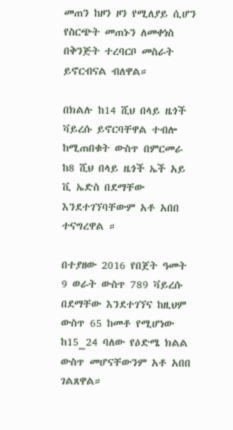መጠን ከዞን ዞን የሚለያይ ሲሆን የስርጭት መጠኑን ለመቀነስ በቅንጅት ተረባርቦ መስራት ይኖርብናል ብለዋል።

በክልሉ ከ14 ሺህ በላይ ዜጎች ቫይረሱ ይኖርባቸዋል ተብሎ ከሚጠበቁት ውስጥ በምርመራ ከ8 ሺህ በላይ ዜጎች ኤች አይ ቪ ኤድስ በደማቸው እንደተገኘባቸውም አቶ አበበ ተናግረዋል ።

በተያዘው 2016 የበጀት ዓመት 9 ወራት ውስጥ 789 ቫይረሱ በደማቸው እንደተገኘና ከዚህም ውስጥ 65 ከመቶ የሚሆነው ከ15_24 ባለው የዕድሜ ክልል ውስጥ መሆናቸውንም አቶ አበበ ገልጸዋል።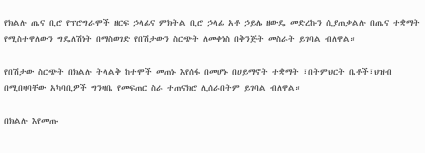የክልሉ ጤና ቢሮ የፕሮግራሞች ዘርፍ ኃላፊና ምክትል ቢሮ ኃላፊ አቶ ኃይሌ ዘውዴ መድረኩን ሲያጠቃልሉ በጤና ተቋማት የሚስተዋለውን ግዴለሽነት በማስወገድ የበሽታውን ስርጭት ለመቀነስ በቅንጅት መስራት ይገባል ብለዋል።

የበሽታው ስርጭት በክልሉ ትላልቅ ከተሞች መጠኑ እየሰፋ በመሆኑ በሀይማኖት ተቋማት ፣በትምህርት ቤቶች፣ህዝብ በሚበዛባቸው አካባቢዎች ግንዛቤ የመፍጠር ስራ ተጠናክሮ ሊሰራበትም ይገባል ብለዋል።

በክልሉ እየመጡ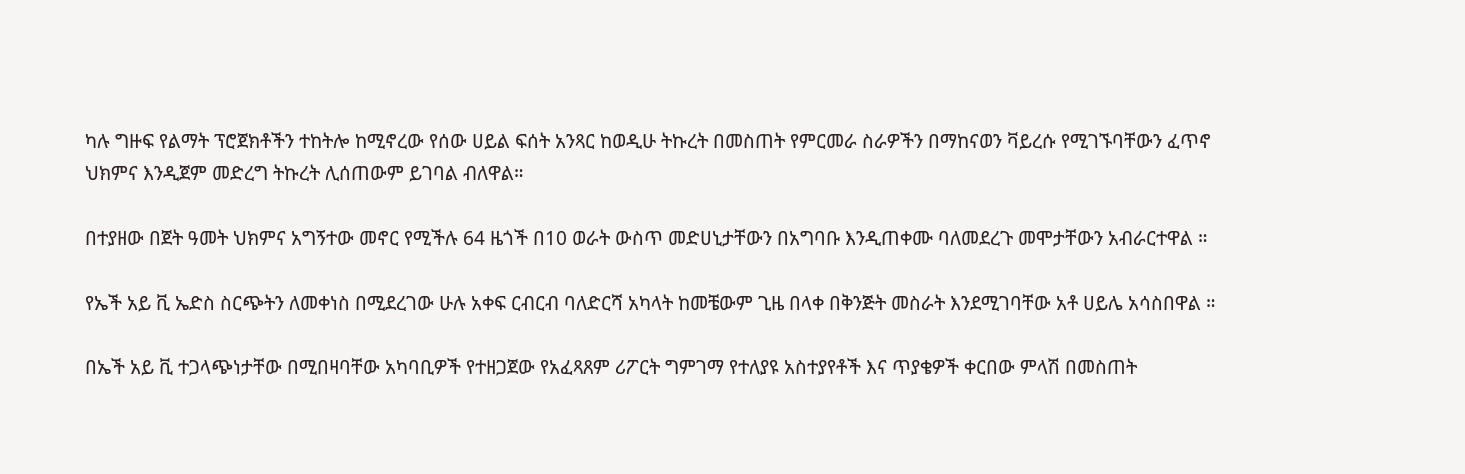ካሉ ግዙፍ የልማት ፕሮጀክቶችን ተከትሎ ከሚኖረው የሰው ሀይል ፍሰት አንጻር ከወዲሁ ትኩረት በመስጠት የምርመራ ስራዎችን በማከናወን ቫይረሱ የሚገኙባቸውን ፈጥኖ ህክምና እንዲጀም መድረግ ትኩረት ሊሰጠውም ይገባል ብለዋል።

በተያዘው በጀት ዓመት ህክምና አግኝተው መኖር የሚችሉ 64 ዜጎች በ10 ወራት ውስጥ መድሀኒታቸውን በአግባቡ እንዲጠቀሙ ባለመደረጉ መሞታቸውን አብራርተዋል ።

የኤች አይ ቪ ኤድስ ስርጭትን ለመቀነስ በሚደረገው ሁሉ አቀፍ ርብርብ ባለድርሻ አካላት ከመቼውም ጊዜ በላቀ በቅንጅት መስራት እንደሚገባቸው አቶ ሀይሌ አሳስበዋል ።

በኤች አይ ቪ ተጋላጭነታቸው በሚበዛባቸው አካባቢዎች የተዘጋጀው የአፈጻጸም ሪፖርት ግምገማ የተለያዩ አስተያየቶች እና ጥያቄዎች ቀርበው ምላሽ በመስጠት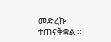መድረኩ ተጠናቅቋል ።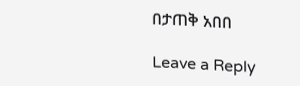በታጠቅ አበበ

Leave a Reply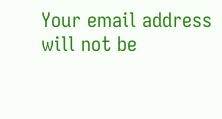Your email address will not be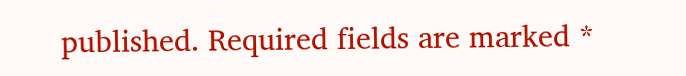published. Required fields are marked *